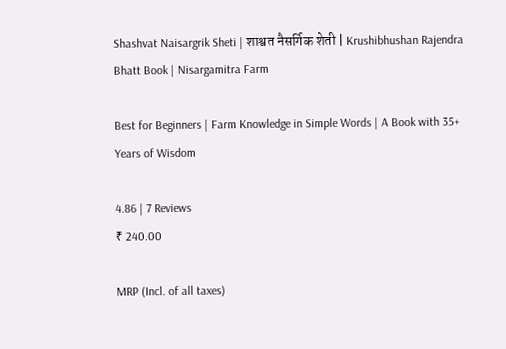Shashvat Naisargrik Sheti | शाश्वत नैसर्गिक शेती | Krushibhushan Rajendra Bhatt Book | Nisargamitra Farm

Best for Beginners | Farm Knowledge in Simple Words | A Book with 35+ Years of Wisdom

4.86 | 7 Reviews
₹ 240.00

MRP (Incl. of all taxes)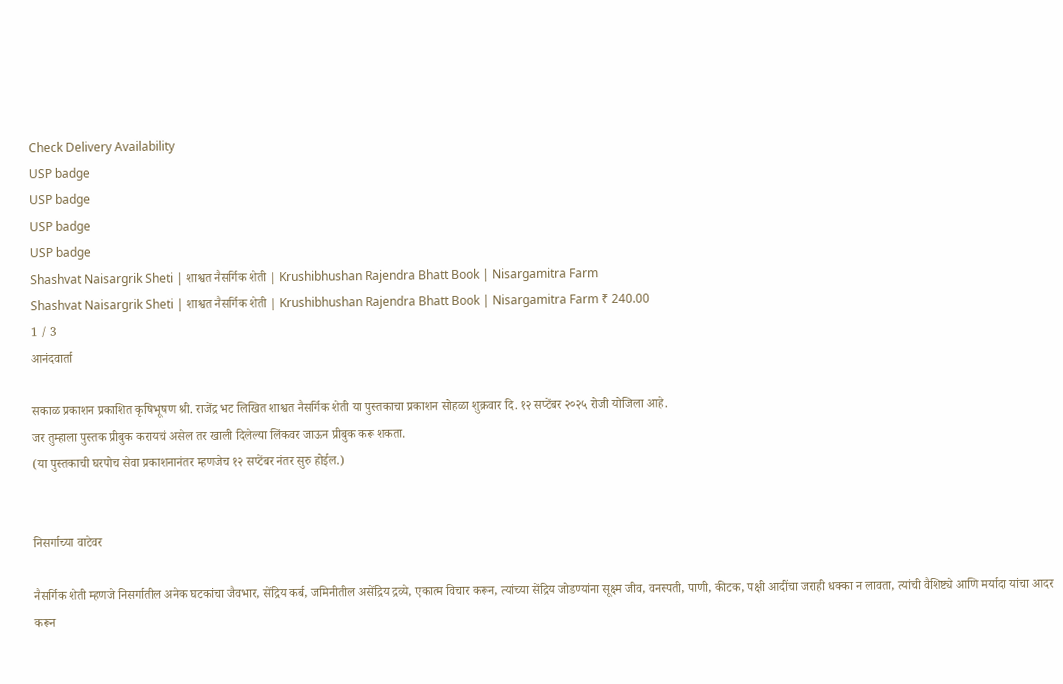Check Delivery Availability
USP badge
USP badge
USP badge
USP badge
Shashvat Naisargrik Sheti | शाश्वत नैसर्गिक शेती | Krushibhushan Rajendra Bhatt Book | Nisargamitra Farm
Shashvat Naisargrik Sheti | शाश्वत नैसर्गिक शेती | Krushibhushan Rajendra Bhatt Book | Nisargamitra Farm ₹ 240.00
1 / 3
आनंदवार्ता

सकाळ प्रकाशन प्रकाशित कृषिभूषण श्री. राजेंद्र भट लिखित शाश्वत नैसर्गिक शेती या पुस्तकाचा प्रकाशन सोहळा शुक्रवार दि. १२ सप्टेंबर २०२५ रोजी योजिला आहे.
जर तुम्हाला पुस्तक प्रीबुक करायचं असेल तर खाली दिलेल्या लिंकवर जाऊन प्रीबुक करू शकता.
(या पुस्तकाची घरपोच सेवा प्रकाशनानंतर म्हणजेच १२ सप्टेंबर नंतर सुरु होईल.)


निसर्गाच्या वाटेवर

नैसर्गिक शेती म्हणजे निसर्गातील अनेक घटकांचा जैवभार, सेंद्रिय कर्ब, जमिनीतील असेंद्रिय द्रव्ये, एकात्म विचार करून, त्यांच्या सेंद्रिय जोडण्यांना सूक्ष्म जीव, वनस्पती, पाणी, कीटक, पक्षी आदींचा जराही धक्का न लावता, त्यांची वैशिष्ट्ये आणि मर्यादा यांचा आदर करून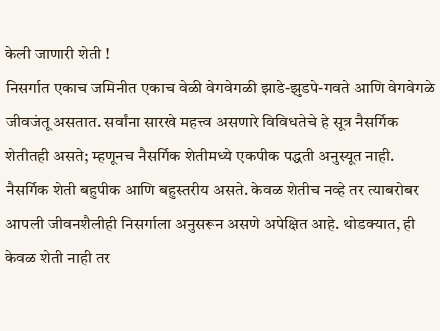केली जाणारी शेती !
निसर्गात एकाच जमिनीत एकाच वेळी वेगवेगळी झाडे-झुडपे-गवते आणि वेगवेगळे जीवजंतू असतात. सर्वांना सारखे महत्त्व असणारे विविधतेचे हे सूत्र नैसर्गिक शेतीतही असते; म्हणूनच नैसर्गिक शेतीमध्ये एकपीक पद्धती अनुस्यूत नाही. नैसर्गिक शेती बहुपीक आणि बहुस्तरीय असते. केवळ शेतीच नव्हे तर त्याबरोबर आपली जीवनशैलीही निसर्गाला अनुसरून असणे अपेक्षित आहे. थोडक्यात, ही केवळ शेती नाही तर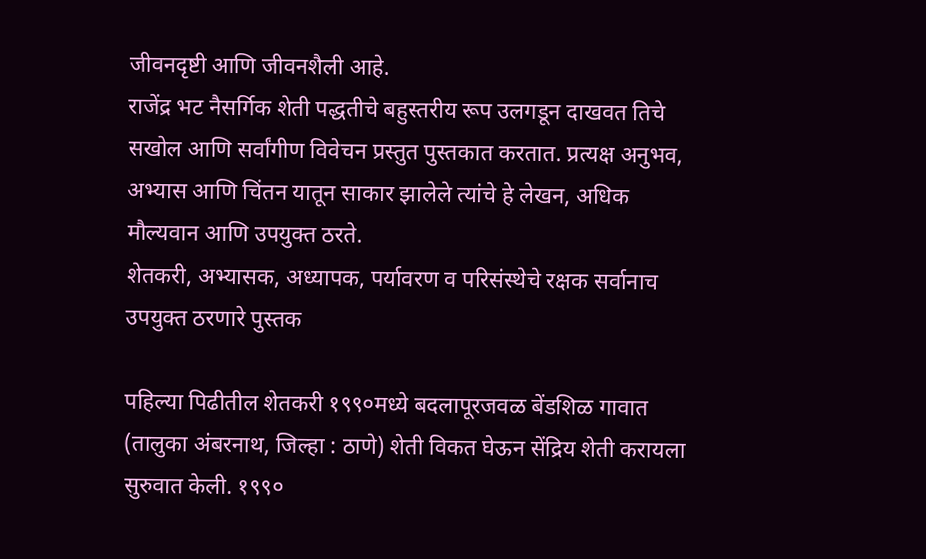जीवनदृष्टी आणि जीवनशैली आहे.
राजेंद्र भट नैसर्गिक शेती पद्धतीचे बहुस्तरीय रूप उलगडून दाखवत तिचे सखोल आणि सर्वांगीण विवेचन प्रस्तुत पुस्तकात करतात. प्रत्यक्ष अनुभव, अभ्यास आणि चिंतन यातून साकार झालेले त्यांचे हे लेखन, अधिक मौल्यवान आणि उपयुक्त ठरते.
शेतकरी, अभ्यासक, अध्यापक, पर्यावरण व परिसंस्थेचे रक्षक सर्वानाच उपयुक्त ठरणारे पुस्तक

पहिल्या पिढीतील शेतकरी १९९०मध्ये बदलापूरजवळ बेंडशिळ गावात (तालुका अंबरनाथ, जिल्हा : ठाणे) शेती विकत घेऊन सेंद्रिय शेती करायला सुरुवात केली. १९९०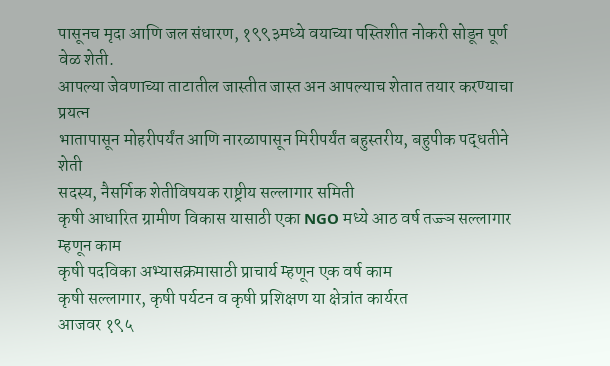पासूनच मृदा आणि जल संधारण, १९९३मध्ये वयाच्या पस्तिशीत नोकरी सोडून पूर्ण वेळ शेती.
आपल्या जेवणाच्या ताटातील जास्तीत जास्त अन आपल्याच शेतात तयार करण्याचा प्रयत्न
भातापासून मोहरीपर्यंत आणि नारळापासून मिरीपर्यंत बहुस्तरीय, बहुपीक पद्धतीने शेती
सदस्य, नैसर्गिक शेतीविषयक राष्ट्रीय सल्लागार समिती
कृषी आधारित ग्रामीण विकास यासाठी एका NGO मध्ये आठ वर्ष तज्ज्ञ सल्लागार म्हणून काम
कृषी पदविका अभ्यासक्रमासाठी प्राचार्य म्हणून एक वर्ष काम
कृषी सल्लागार, कृषी पर्यटन व कृषी प्रशिक्षण या क्षेत्रांत कार्यरत
आजवर १९५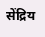सेंद्रिय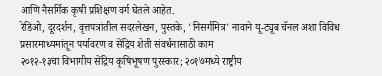आणि नैसर्गिक कृषी प्रशिक्षण वर्ग घेतले आहेत.
रेडिओ, दूरदर्शन, वृत्तपत्रांतील सदरलेखन, पुस्तके, 'निसर्गमित्र' नावाने यू-ट्यूब चॅनल अशा विविध प्रसारमाध्यमांतून पर्यावरण व सेंद्रिय शेती संवर्धनासाठी काम
२०१२-१३चा विभागीय सेंद्रिय कृषिभूषण पुरस्कार; २०१७मध्ये राष्ट्रीय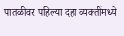पातळीवर पहिल्या दहा व्यक्तींमध्ये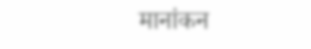मानांकन